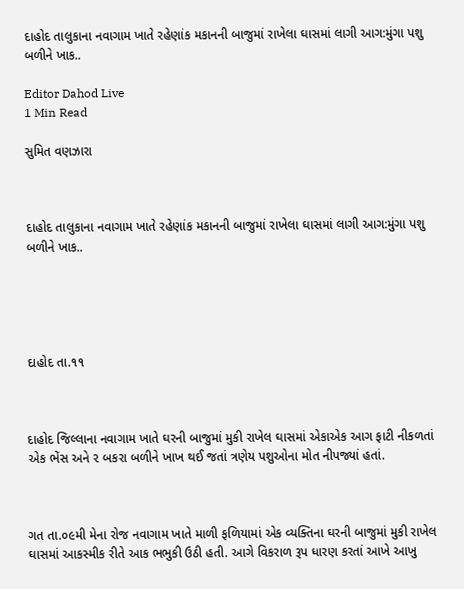દાહોદ તાલુકાના નવાગામ ખાતે રહેણાંક મકાનની બાજુમાં રાખેલા ઘાસમાં લાગી આગ:મુંગા પશુ બળીને ખાક..

Editor Dahod Live
1 Min Read

સુમિત વણઝારા



દાહોદ તાલુકાના નવાગામ ખાતે રહેણાંક મકાનની બાજુમાં રાખેલા ઘાસમાં લાગી આગ:મુંગા પશુ બળીને ખાક..





દાહોદ તા.૧૧



દાહોદ જિલ્લાના નવાગામ ખાતે ઘરની બાજુમાં મુકી રાખેલ ઘાસમાં એકાએક આગ ફાટી નીકળતાં એક ભેંસ અને ૨ બકરા બળીને ખાખ થઈ જતાં ત્રણેય પશુઓના મોત નીપજ્યાં હતાં.



ગત તા.૦૯મી મેના રોજ નવાગામ ખાતે માળી ફળિયામાં એક વ્યક્તિના ઘરની બાજુમાં મુકી રાખેલ ઘાસમાં આકસ્મીક રીતે આક ભભુકી ઉઠી હતી. આગે વિકરાળ રૂપ ધારણ કરતાં આખે આખુ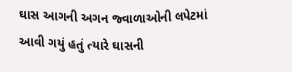ઘાસ આગની અગન જ્વાળાઓની લપેટમાં આવી ગયું હતું ત્યારે ઘાસની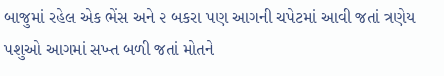બાજુમાં રહેલ એક ભેંસ અને ૨ બકરા પણ આગની ચપેટમાં આવી જતાં ત્રણેય પશુઓ આગમાં સખ્ત બળી જતાં મોતને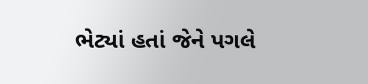ભેટ્યાં હતાં જેને પગલે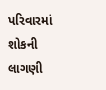પરિવારમાં શોકની લાગણી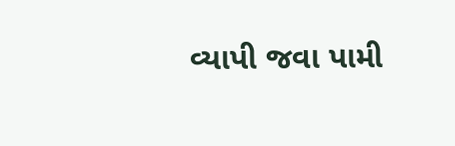વ્યાપી જવા પામી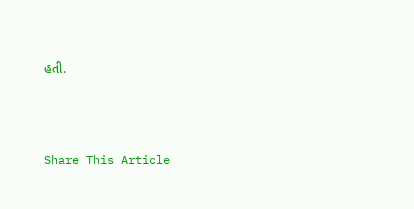હતી.





Share This Article